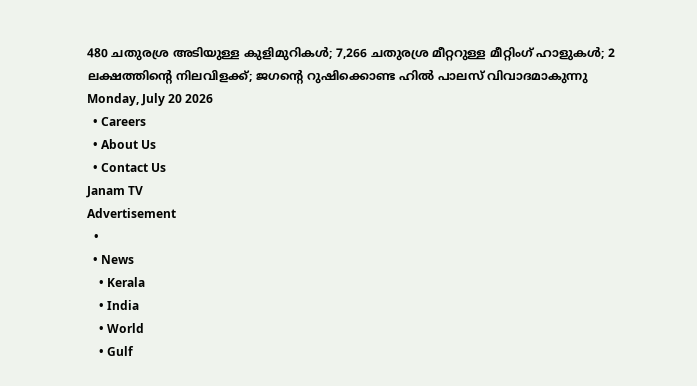480 ചതുരശ്ര അടിയുള്ള കുളിമുറികൾ; 7,266 ചതുരശ്ര മീറ്ററുള്ള മീറ്റിംഗ് ഹാളുകൾ; 2 ലക്ഷത്തിന്റെ നിലവിളക്ക്; ജഗന്റെ റുഷിക്കൊണ്ട ഹിൽ പാലസ് വിവാദമാകുന്നു
Monday, July 20 2026
  • Careers
  • About Us
  • Contact Us
Janam TV
Advertisement
  •
  • News
    • Kerala
    • India
    • World
    • Gulf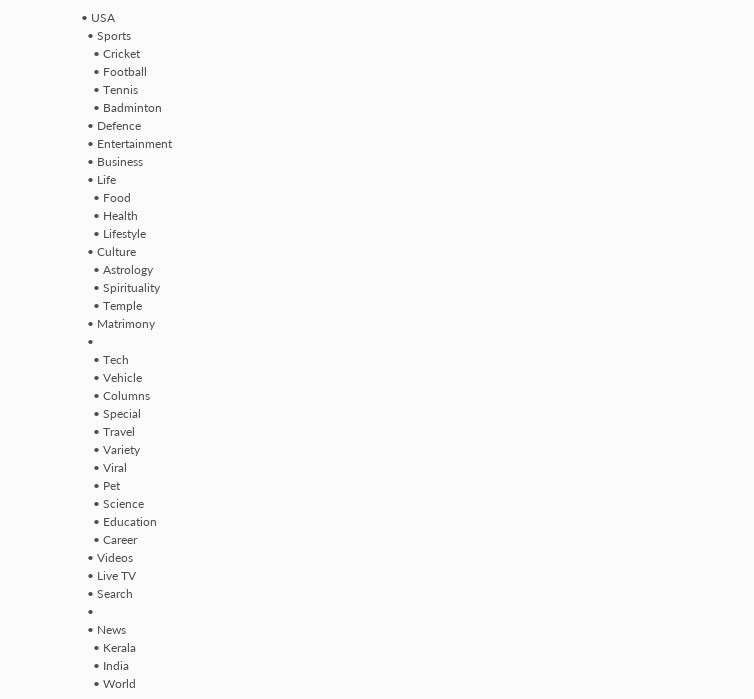• USA
  • Sports
    • Cricket
    • Football
    • Tennis
    • Badminton
  • Defence
  • Entertainment
  • Business
  • Life
    • Food
    • Health
    • Lifestyle
  • Culture
    • Astrology
    • Spirituality
    • Temple
  • Matrimony
  •
    • Tech
    • Vehicle
    • Columns
    • Special
    • Travel
    • Variety
    • Viral
    • Pet
    • Science
    • Education
    • Career
  • Videos
  • Live TV
  • Search
  •
  • News
    • Kerala
    • India
    • World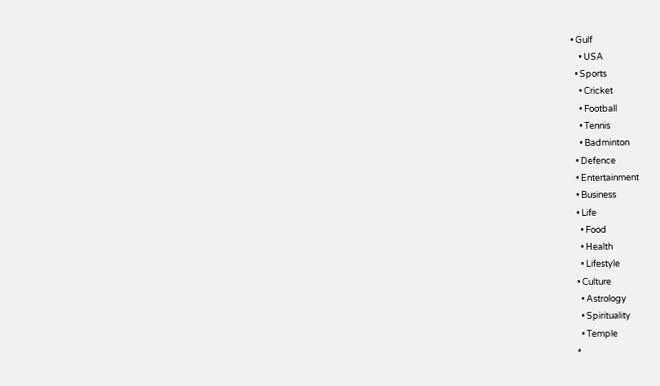• Gulf
    • USA
  • Sports
    • Cricket
    • Football
    • Tennis
    • Badminton
  • Defence
  • Entertainment
  • Business
  • Life
    • Food
    • Health
    • Lifestyle
  • Culture
    • Astrology
    • Spirituality
    • Temple
  •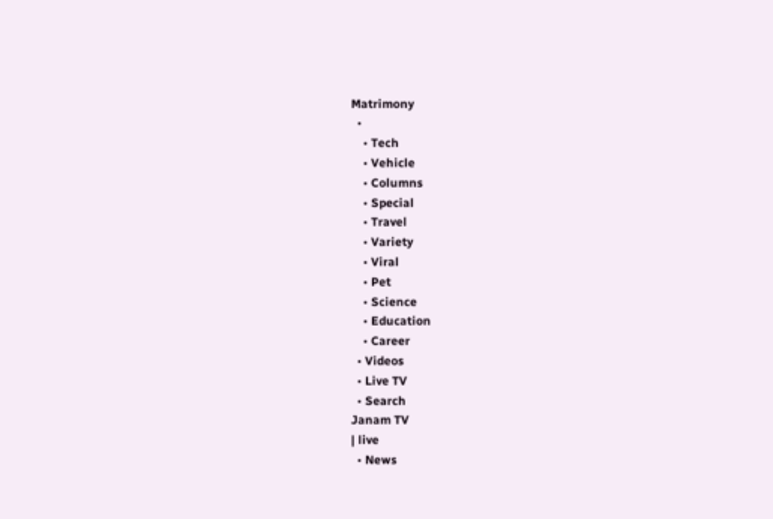Matrimony
  •
    • Tech
    • Vehicle
    • Columns
    • Special
    • Travel
    • Variety
    • Viral
    • Pet
    • Science
    • Education
    • Career
  • Videos
  • Live TV
  • Search
Janam TV
| live
  • News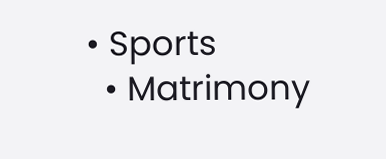• Sports
  • Matrimony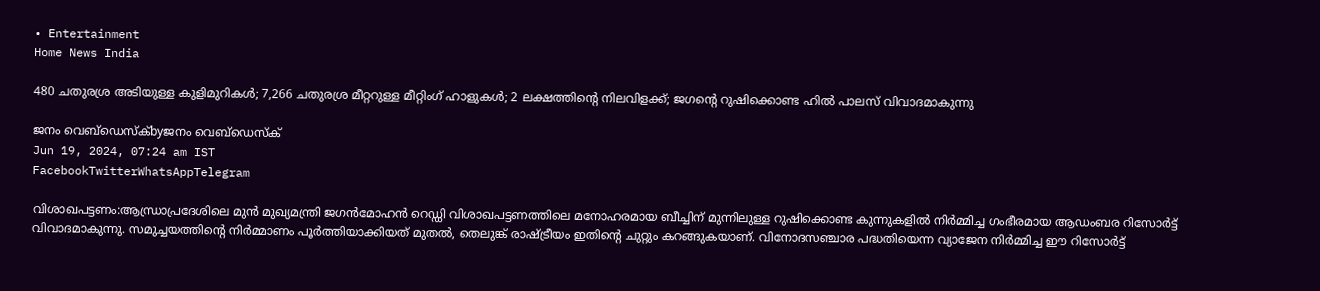• Entertainment
Home News India

480 ചതുരശ്ര അടിയുള്ള കുളിമുറികൾ; 7,266 ചതുരശ്ര മീറ്ററുള്ള മീറ്റിംഗ് ഹാളുകൾ; 2 ലക്ഷത്തിന്റെ നിലവിളക്ക്; ജഗന്റെ റുഷിക്കൊണ്ട ഹിൽ പാലസ് വിവാദമാകുന്നു

ജനം വെബ്‌ഡെസ്ക്byജനം വെബ്‌ഡെസ്ക്
Jun 19, 2024, 07:24 am IST
FacebookTwitterWhatsAppTelegram

വിശാഖപട്ടണം:ആന്ധ്രാപ്രദേശിലെ മുൻ മുഖ്യമന്ത്രി ജഗൻമോഹൻ റെഡ്ഡി വിശാഖപട്ടണത്തിലെ മനോഹരമായ ബീച്ചിന് മുന്നിലുള്ള റുഷിക്കൊണ്ട കുന്നുകളിൽ നിർമ്മിച്ച ഗംഭീരമായ ആഡംബര റിസോർട്ട് വിവാദമാകുന്നു. സമുച്ചയത്തിന്റെ നിർമ്മാണം പൂർത്തിയാക്കിയത് മുതൽ, തെലുങ്ക് രാഷ്‌ട്രീയം ഇതിന്റെ ചുറ്റും കറങ്ങുകയാണ്. വിനോദസഞ്ചാര പദ്ധതിയെന്ന വ്യാജേന നിർമ്മിച്ച ഈ റിസോർട്ട്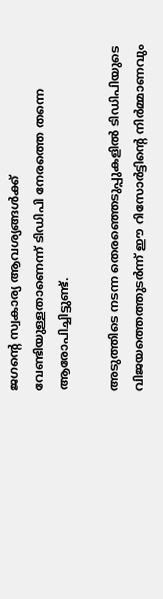ജഗന്റെ സ്വകാര്യ ആവശ്യങ്ങൾക്ക് വേണ്ടിയുള്ളതാണെന്ന് ടിഡിപി നേരത്തെ തന്നെ ആരോപിച്ചിട്ടുണ്ട്.

അടുത്തിടെ നടന്ന തെരഞ്ഞെടുപ്പുകളിൽ ടിഡിപിയുടെ വിജയത്തെത്തുടർന്ന് ഈ റിസോർട്ടിന്റെ നിർമ്മാണവും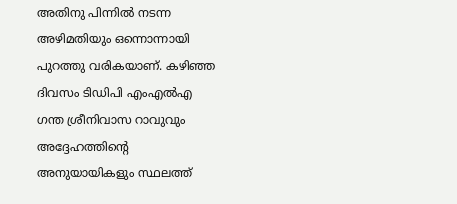അതിനു പിന്നിൽ നടന്ന അഴിമതിയും ഒന്നൊന്നായി പുറത്തു വരികയാണ്. കഴിഞ്ഞ ദിവസം ടിഡിപി എംഎൽഎ ഗന്ത ശ്രീനിവാസ റാവുവും അദ്ദേഹത്തിന്റെ അനുയായികളും സ്ഥലത്ത്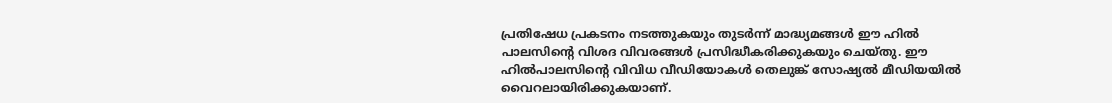പ്രതിഷേധ പ്രകടനം നടത്തുകയും തുടർന്ന് മാദ്ധ്യമങ്ങൾ ഈ ഹിൽ പാലസിന്റെ വിശദ വിവരങ്ങൾ പ്രസിദ്ധീകരിക്കുകയും ചെയ്തു. ഈ ഹിൽപാലസിന്റെ വിവിധ വീഡിയോകൾ തെലുങ്ക് സോഷ്യൽ മീഡിയയിൽ വൈറലായിരിക്കുകയാണ്.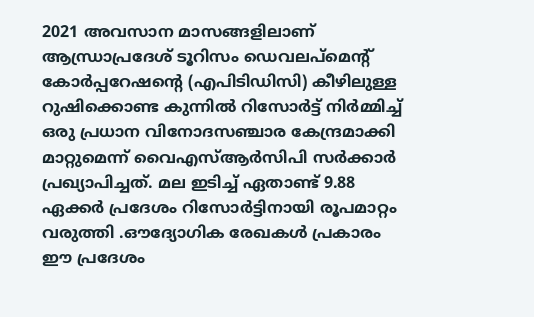2021 അവസാന മാസങ്ങളിലാണ് ആന്ധ്രാപ്രദേശ് ടൂറിസം ഡെവലപ്‌മെൻ്റ് കോർപ്പറേഷന്റെ (എപിടിഡിസി) കീഴിലുള്ള റുഷിക്കൊണ്ട കുന്നിൽ റിസോർട്ട് നിർമ്മിച്ച് ഒരു പ്രധാന വിനോദസഞ്ചാര കേന്ദ്രമാക്കി മാറ്റുമെന്ന് വൈഎസ്ആർസിപി സർക്കാർ പ്രഖ്യാപിച്ചത്. മല ഇടിച്ച് ഏതാണ്ട് 9.88 ഏക്കർ പ്രദേശം റിസോർട്ടിനായി രൂപമാറ്റം വരുത്തി .ഔദ്യോഗിക രേഖകൾ പ്രകാരം ഈ പ്രദേശം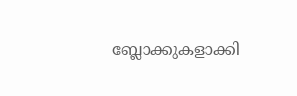ബ്ലോക്കുകളാക്കി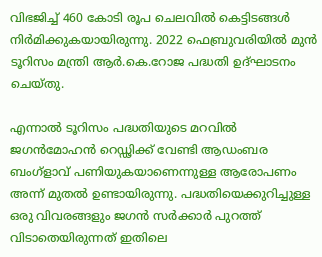വിഭജിച്ച് 460 കോടി രൂപ ചെലവിൽ കെട്ടിടങ്ങൾ നിർമിക്കുകയായിരുന്നു. 2022 ഫെബ്രുവരിയിൽ മുൻ ടൂറിസം മന്ത്രി ആർ.കെ.റോജ പദ്ധതി ഉദ്ഘാടനം ചെയ്തു.

എന്നാൽ ടൂറിസം പദ്ധതിയുടെ മറവിൽ ജഗൻമോഹൻ റെഡ്ഢിക്ക് വേണ്ടി ആഡംബര ബംഗ്ളാവ് പണിയുകയാണെന്നുള്ള ആരോപണം അന്ന് മുതൽ ഉണ്ടായിരുന്നു. പദ്ധതിയെക്കുറിച്ചുള്ള ഒരു വിവരങ്ങളും ജഗൻ സർക്കാർ പുറത്ത് വിടാതെയിരുന്നത് ഇതിലെ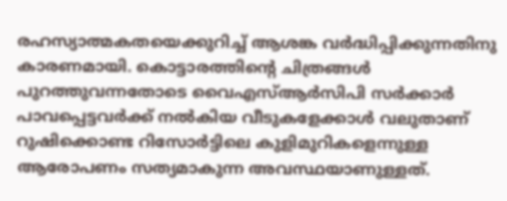രഹസ്യാത്മകതയെക്കുറിച്ച് ആശങ്ക വർദ്ധിപ്പിക്കുന്നതിനു കാരണമായി. കൊട്ടാരത്തിന്റെ ചിത്രങ്ങൾ പുറത്തുവന്നതോടെ വൈഎസ്ആർസിപി സർക്കാർ പാവപ്പെട്ടവർക്ക് നൽകിയ വീടുകളേക്കാൾ വലുതാണ് റുഷിക്കൊണ്ട റിസോർട്ടിലെ കുളിമുറികളെന്നുള്ള ആരോപണം സത്യമാകുന്ന അവസ്ഥയാണുള്ളത്.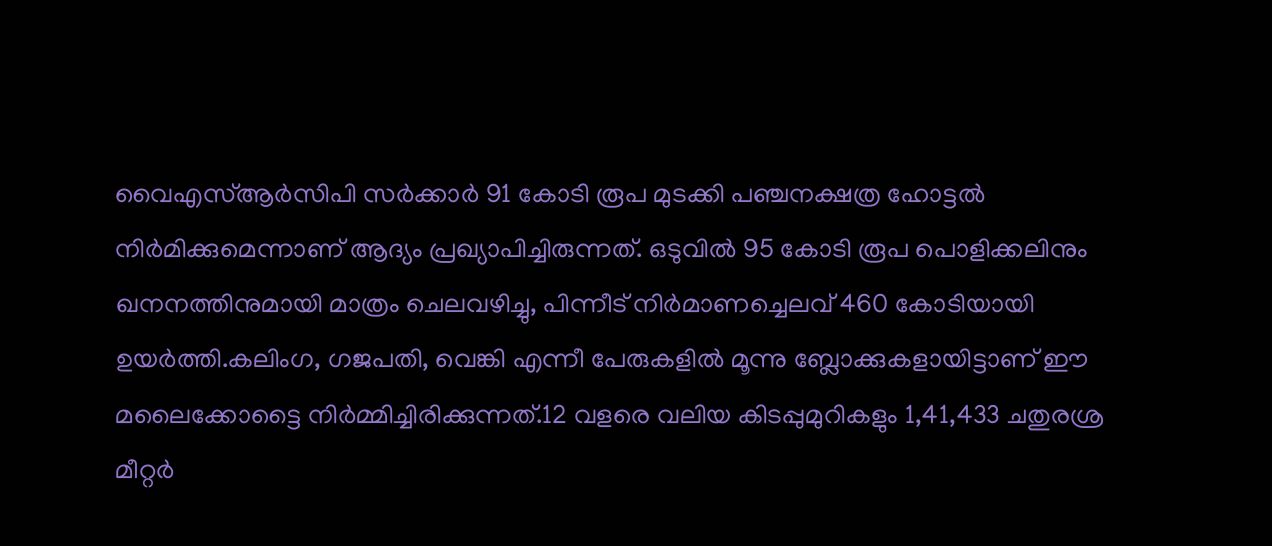വൈഎസ്ആർസിപി സർക്കാർ 91 കോടി രൂപ മുടക്കി പഞ്ചനക്ഷത്ര ഹോട്ടൽ നിർമിക്കുമെന്നാണ് ആദ്യം പ്രഖ്യാപിച്ചിരുന്നത്. ഒടുവിൽ 95 കോടി രൂപ പൊളിക്കലിനും ഖനനത്തിനുമായി മാത്രം ചെലവഴിച്ചു, പിന്നീട് നിർമാണച്ചെലവ് 460 കോടിയായി ഉയർത്തി.കലിംഗ, ഗജപതി, വെങ്കി എന്നീ പേരുകളിൽ മൂന്നു ബ്ലോക്കുകളായിട്ടാണ് ഈ മലൈക്കോട്ടൈ നിർമ്മിച്ചിരിക്കുന്നത്.12 വളരെ വലിയ കിടപ്പുമുറികളും 1,41,433 ചതുരശ്ര മീറ്റർ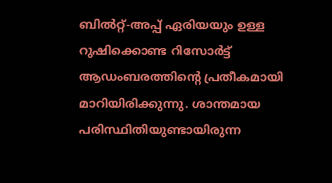ബിൽറ്റ്-അപ്പ് ഏരിയയും ഉള്ള റുഷിക്കൊണ്ട റിസോർട്ട് ആഡംബരത്തിന്റെ പ്രതീകമായി മാറിയിരിക്കുന്നു. ശാന്തമായ പരിസ്ഥിതിയുണ്ടായിരുന്ന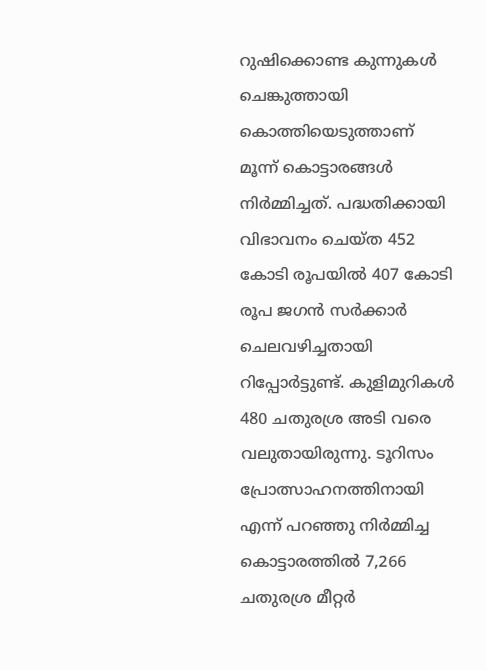റുഷിക്കൊണ്ട കുന്നുകൾ ചെങ്കുത്തായി കൊത്തിയെടുത്താണ് മൂന്ന് കൊട്ടാരങ്ങൾ നിർമ്മിച്ചത്. പദ്ധതിക്കായി വിഭാവനം ചെയ്ത 452 കോടി രൂപയിൽ 407 കോടി രൂപ ജഗൻ സർക്കാർ ചെലവഴിച്ചതായി റിപ്പോർട്ടുണ്ട്. കുളിമുറികൾ 480 ചതുരശ്ര അടി വരെ വലുതായിരുന്നു. ടൂറിസം പ്രോത്സാഹനത്തിനായി എന്ന് പറഞ്ഞു നിർമ്മിച്ച കൊട്ടാരത്തിൽ 7,266 ചതുരശ്ര മീറ്റർ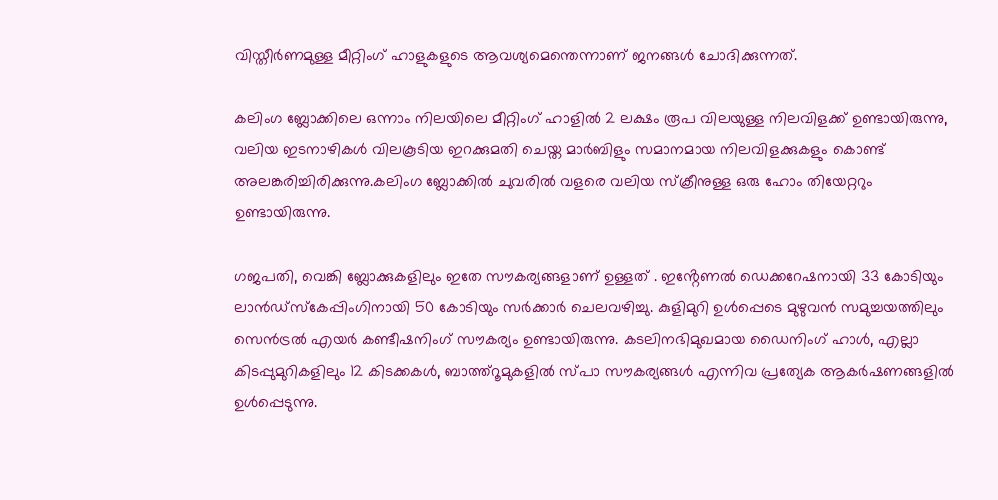വിസ്തീർണമുള്ള മീറ്റിംഗ് ഹാളുകളുടെ ആവശ്യമെന്തെന്നാണ് ജനങ്ങൾ ചോദിക്കുന്നത്.

കലിംഗ ബ്ലോക്കിലെ ഒന്നാം നിലയിലെ മീറ്റിംഗ് ഹാളിൽ 2 ലക്ഷം രൂപ വിലയുള്ള നിലവിളക്ക് ഉണ്ടായിരുന്നു, വലിയ ഇടനാഴികൾ വിലകൂടിയ ഇറക്കുമതി ചെയ്ത മാർബിളും സമാനമായ നിലവിളക്കുകളും കൊണ്ട് അലങ്കരിച്ചിരിക്കുന്നു.കലിംഗ ബ്ലോക്കിൽ ചുവരിൽ വളരെ വലിയ സ്‌ക്രീനുള്ള ഒരു ഹോം തിയേറ്ററും ഉണ്ടായിരുന്നു.

ഗജപതി, വെങ്കി ബ്ലോക്കുകളിലും ഇതേ സൗകര്യങ്ങളാണ് ഉള്ളത് . ഇൻ്റേണൽ ഡെക്കറേഷനായി 33 കോടിയും ലാൻഡ്സ്കേപ്പിംഗിനായി 50 കോടിയും സർക്കാർ ചെലവഴിച്ചു. കുളിമുറി ഉൾപ്പെടെ മുഴുവൻ സമുച്ചയത്തിലും സെൻട്രൽ എയർ കണ്ടീഷനിംഗ് സൗകര്യം ഉണ്ടായിരുന്നു. കടലിനഭിമുഖമായ ഡൈനിംഗ് ഹാൾ, എല്ലാ കിടപ്പുമുറികളിലും 12 കിടക്കകൾ, ബാത്ത്റൂമുകളിൽ സ്പാ സൗകര്യങ്ങൾ എന്നിവ പ്രത്യേക ആകർഷണങ്ങളിൽ ഉൾപ്പെടുന്നു.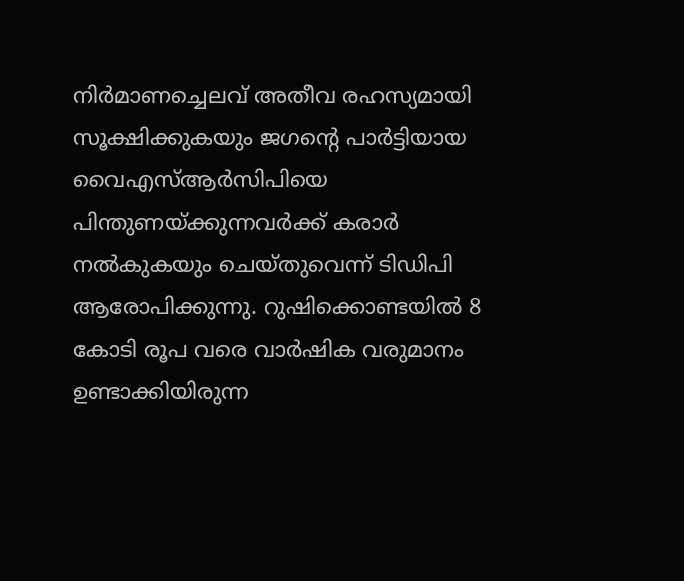നിർമാണച്ചെലവ് അതീവ രഹസ്യമായി സൂക്ഷിക്കുകയും ജഗന്റെ പാർട്ടിയായ വൈഎസ്ആർസിപിയെ പിന്തുണയ്‌ക്കുന്നവർക്ക് കരാർ നൽകുകയും ചെയ്തുവെന്ന് ടിഡിപി ആരോപിക്കുന്നു. റുഷിക്കൊണ്ടയിൽ 8 കോടി രൂപ വരെ വാർഷിക വരുമാനം ഉണ്ടാക്കിയിരുന്ന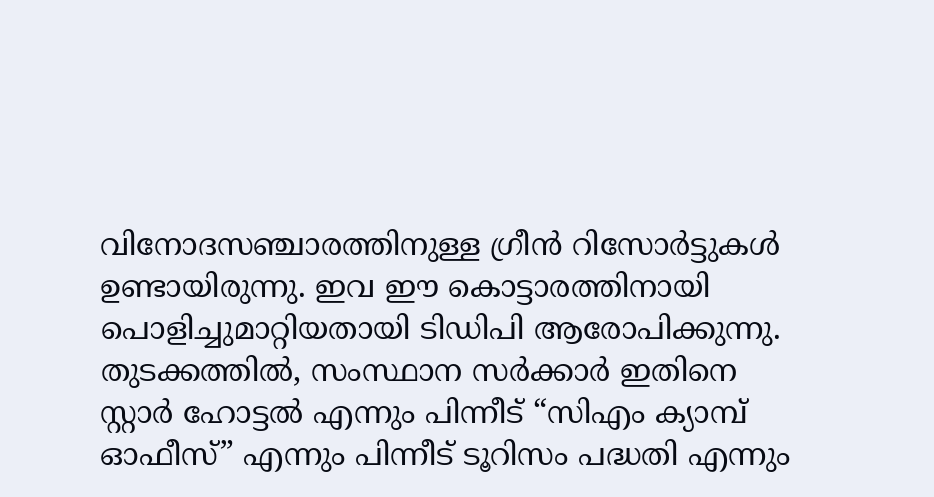വിനോദസഞ്ചാരത്തിനുള്ള ഗ്രീൻ റിസോർട്ടുകൾ ഉണ്ടായിരുന്നു. ഇവ ഈ കൊട്ടാരത്തിനായി പൊളിച്ചുമാറ്റിയതായി ടിഡിപി ആരോപിക്കുന്നു. തുടക്കത്തിൽ, സംസ്ഥാന സർക്കാർ ഇതിനെ സ്റ്റാർ ഹോട്ടൽ എന്നും പിന്നീട് “സിഎം ക്യാമ്പ് ഓഫീസ്” എന്നും പിന്നീട് ടൂറിസം പദ്ധതി എന്നും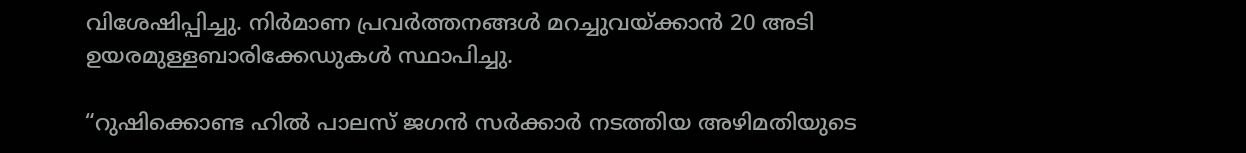വിശേഷിപ്പിച്ചു. നിർമാണ പ്രവർത്തനങ്ങൾ മറച്ചുവയ്‌ക്കാൻ 20 അടി ഉയരമുള്ളബാരിക്കേഡുകൾ സ്ഥാപിച്ചു.

“റുഷിക്കൊണ്ട ഹിൽ പാലസ് ജഗൻ സർക്കാർ നടത്തിയ അഴിമതിയുടെ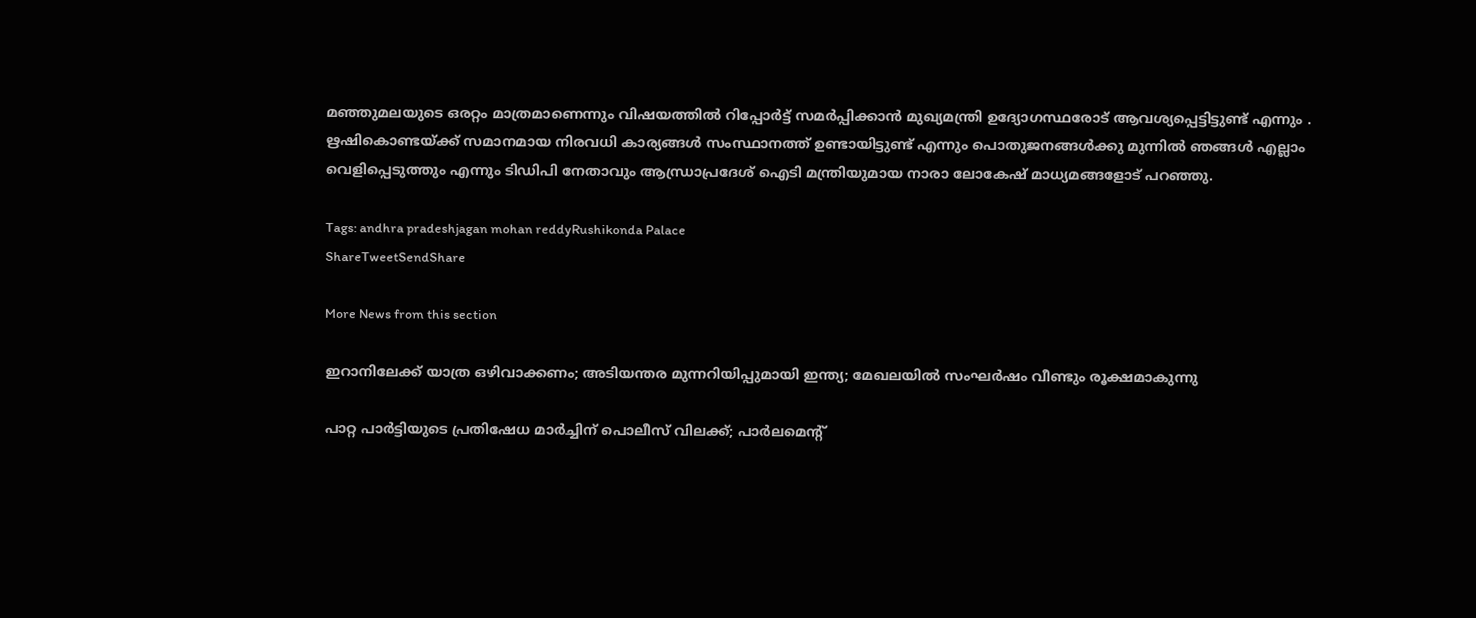മഞ്ഞുമലയുടെ ഒരറ്റം മാത്രമാണെന്നും വിഷയത്തിൽ റിപ്പോർട്ട് സമർപ്പിക്കാൻ മുഖ്യമന്ത്രി ഉദ്യോഗസ്ഥരോട് ആവശ്യപ്പെട്ടിട്ടുണ്ട് എന്നും . ഋഷികൊണ്ടയ്‌ക്ക് സമാനമായ നിരവധി കാര്യങ്ങൾ സംസ്ഥാനത്ത് ഉണ്ടായിട്ടുണ്ട് എന്നും പൊതുജനങ്ങൾക്കു മുന്നിൽ ഞങ്ങൾ എല്ലാം വെളിപ്പെടുത്തും എന്നും ടിഡിപി നേതാവും ആന്ധ്രാപ്രദേശ് ഐടി മന്ത്രിയുമായ നാരാ ലോകേഷ് മാധ്യമങ്ങളോട് പറഞ്ഞു.

Tags: andhra pradeshjagan mohan reddyRushikonda Palace
ShareTweetSendShare

More News from this section

ഇറാനിലേക്ക് യാത്ര ഒഴിവാക്കണം; അടിയന്തര മുന്നറിയിപ്പുമായി ഇന്ത്യ; മേഖലയിൽ സംഘർഷം വീണ്ടും രൂക്ഷമാകുന്നു

പാറ്റ പാര്‍ട്ടിയുടെ പ്രതിഷേധ മാര്‍ച്ചിന് പൊലീസ് വിലക്ക്; പാര്‍ലമെന്റ്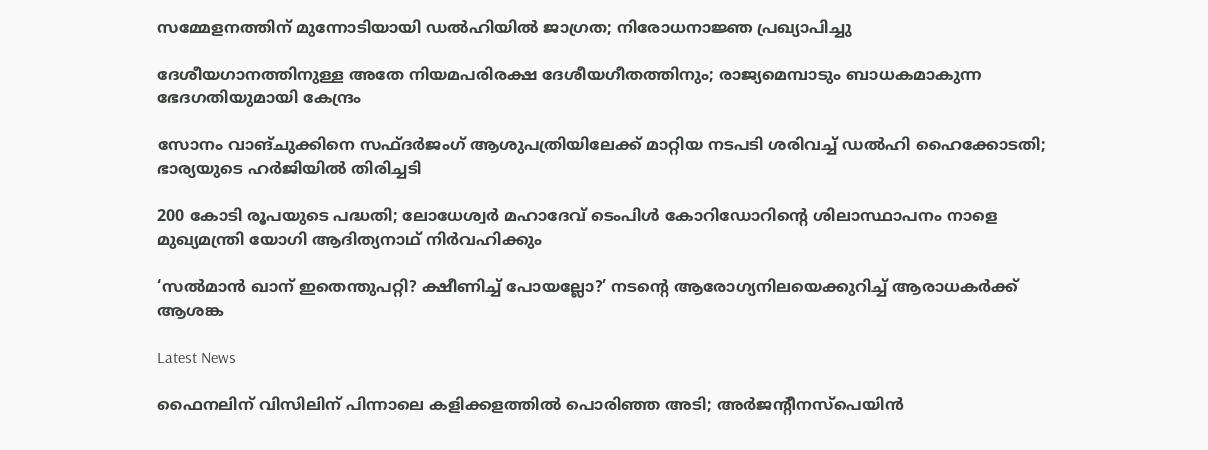സമ്മേളനത്തിന് മുന്നോടിയായി ഡല്‍ഹിയില്‍ ജാഗ്രത; നിരോധനാജ്ഞ പ്രഖ്യാപിച്ചു

ദേശീയഗാനത്തിനുള്ള അതേ നിയമപരിരക്ഷ ദേശീയഗീതത്തിനും; രാജ്യമെമ്പാടും ബാധകമാകുന്ന ഭേദഗതിയുമായി കേന്ദ്രം

സോനം വാങ്ചുക്കിനെ സഫ്ദര്‍ജംഗ് ആശുപത്രിയിലേക്ക് മാറ്റിയ നടപടി ശരിവച്ച് ഡല്‍ഹി ഹൈക്കോടതി; ഭാര്യയുടെ ഹര്‍ജിയില്‍ തിരിച്ചടി

200 കോടി രൂപയുടെ പദ്ധതി; ലോധേശ്വര്‍ മഹാദേവ് ടെംപിള്‍ കോറിഡോറിന്റെ ശിലാസ്ഥാപനം നാളെ മുഖ്യമന്ത്രി യോഗി ആദിത്യനാഥ് നിര്‍വഹിക്കും

‘സൽമാൻ ഖാന് ഇതെന്തുപറ്റി? ക്ഷീണിച്ച് പോയല്ലോ?’ നടന്റെ ആരോഗ്യനിലയെക്കുറിച്ച് ആരാധകർക്ക് ആശങ്ക

Latest News

ഫൈനലിന് വിസിലിന് പിന്നാലെ കളിക്കളത്തില്‍ പൊരിഞ്ഞ അടി; അര്‍ജന്റീനസ്‌പെയിന്‍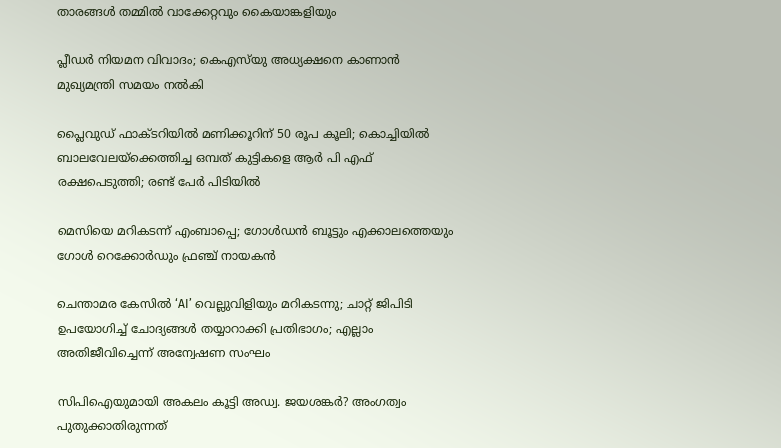താരങ്ങള്‍ തമ്മില്‍ വാക്കേറ്റവും കൈയാങ്കളിയും

പ്ലീഡർ നിയമന വിവാദം; കെഎസ്‌യു അധ്യക്ഷനെ കാണാൻ മുഖ്യമന്ത്രി സമയം നൽകി

പ്ലൈവുഡ് ഫാക്ടറിയിൽ മണിക്കൂറിന് 50 രൂപ കൂലി; കൊച്ചിയിൽ ബാലവേലയ്‌ക്കെത്തിച്ച ഒമ്പത് കുട്ടികളെ ആർ പി എഫ് രക്ഷപെടുത്തി; രണ്ട് പേർ പിടിയിൽ

മെസിയെ മറികടന്ന് എംബാപ്പെ; ഗോള്‍ഡന്‍ ബൂട്ടും എക്കാലത്തെയും ഗോള്‍ റെക്കോര്‍ഡും ഫ്രഞ്ച് നായകന്‍

ചെന്താമര കേസിൽ ‘AI’ വെല്ലുവിളിയും മറികടന്നു; ചാറ്റ് ജിപിടി ഉപയോഗിച്ച് ചോദ്യങ്ങൾ തയ്യാറാക്കി പ്രതിഭാഗം; എല്ലാം അതിജീവിച്ചെന്ന് അന്വേഷണ സംഘം

സിപിഐയുമായി അകലം കൂട്ടി അഡ്വ. ജയശങ്കർ? അംഗത്വം പുതുക്കാതിരുന്നത്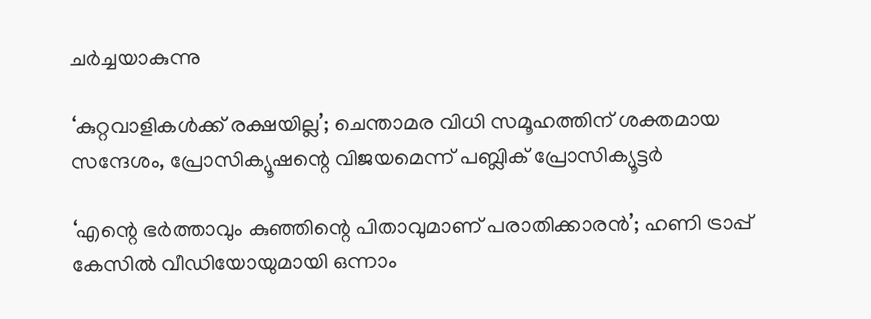ചർച്ചയാകുന്നു

‘കുറ്റവാളികൾക്ക് രക്ഷയില്ല’; ചെന്താമര വിധി സമൂഹത്തിന് ശക്തമായ സന്ദേശം, പ്രോസിക്യൂഷന്റെ വിജയമെന്ന് പബ്ലിക് പ്രോസിക്യൂട്ടർ

‘എന്റെ ഭർത്താവും കുഞ്ഞിന്റെ പിതാവുമാണ് പരാതിക്കാരൻ’; ഹണി ട്രാപ്പ് കേസിൽ വീഡിയോയുമായി ഒന്നാം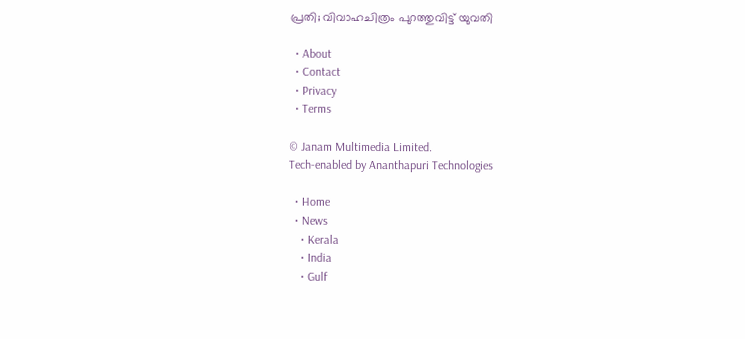പ്രതി; വിവാഹചിത്രം പുറത്തുവിട്ട് യുവതി

  • About
  • Contact
  • Privacy
  • Terms

© Janam Multimedia Limited.
Tech-enabled by Ananthapuri Technologies

  • Home
  • News
    • Kerala
    • India
    • Gulf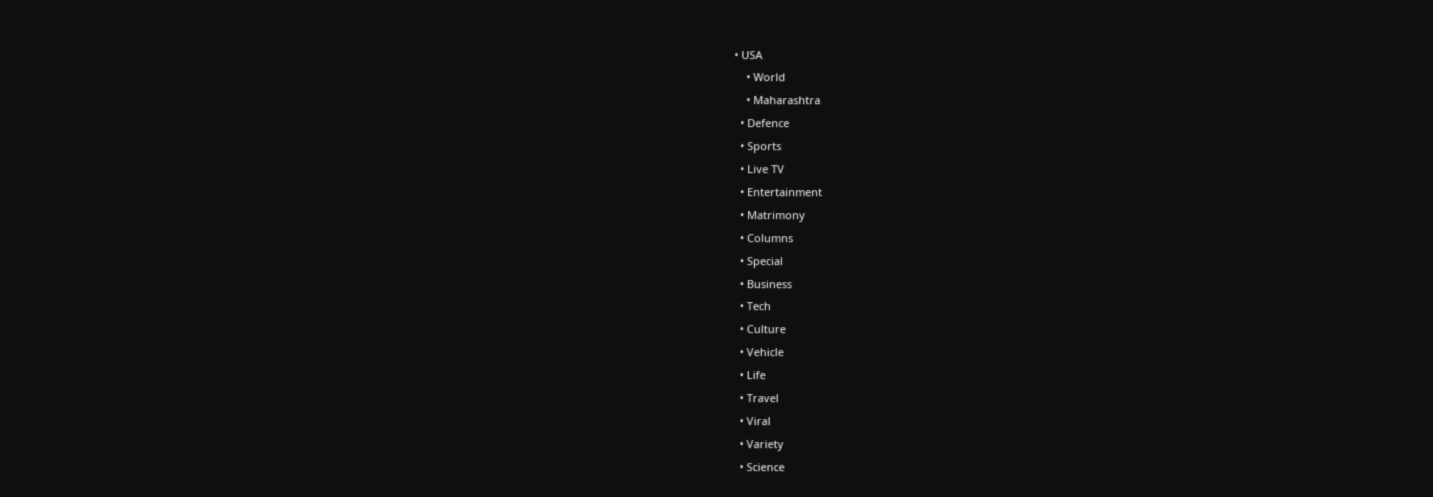• USA
    • World
    • Maharashtra
  • Defence
  • Sports
  • Live TV
  • Entertainment
  • Matrimony
  • Columns
  • Special
  • Business
  • Tech
  • Culture
  • Vehicle
  • Life
  • Travel
  • Viral
  • Variety
  • Science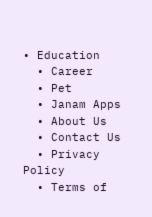• Education
  • Career
  • Pet
  • Janam Apps
  • About Us
  • Contact Us
  • Privacy Policy
  • Terms of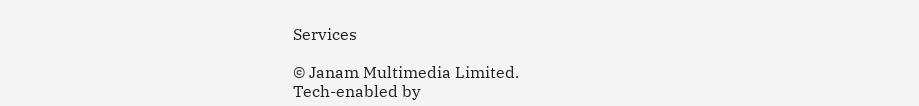Services

© Janam Multimedia Limited.
Tech-enabled by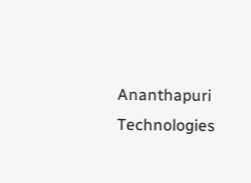Ananthapuri Technologies